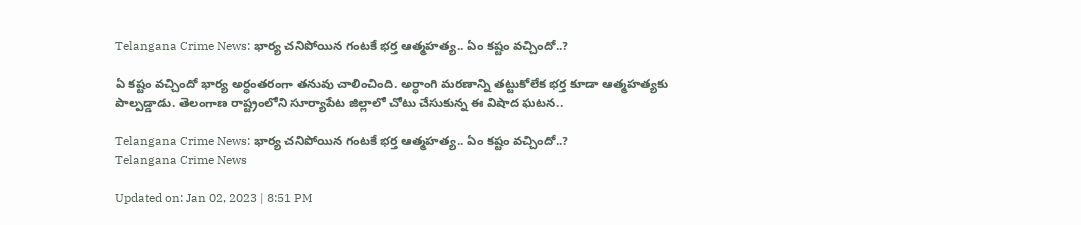Telangana Crime News: భార్య చనిపోయిన గంటకే భర్త ఆత్మహత్య.. ఏం కష్టం వచ్చిందో..?

ఏ కష్టం వచ్చిందో భార్య అర్ధంతరంగా తనువు చాలించింది. అర్ధాంగి మరణాన్ని తట్టుకోలేక భర్త కూడా ఆత్మహత్యకు పాల్పడ్డాడు. తెలంగాణ రాష్ట్రంలోని సూర్యాపేట జిల్లాలో చోటు చేసుకున్న ఈ విషాద ఘటన..

Telangana Crime News: భార్య చనిపోయిన గంటకే భర్త ఆత్మహత్య.. ఏం కష్టం వచ్చిందో..?
Telangana Crime News

Updated on: Jan 02, 2023 | 8:51 PM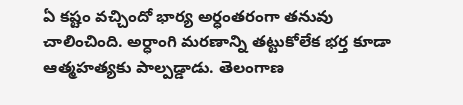ఏ కష్టం వచ్చిందో భార్య అర్ధంతరంగా తనువు చాలించింది. అర్ధాంగి మరణాన్ని తట్టుకోలేక భర్త కూడా ఆత్మహత్యకు పాల్పడ్డాడు. తెలంగాణ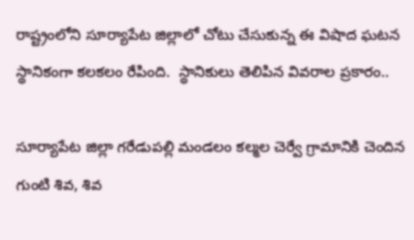రాష్ట్రంలోని సూర్యాపేట జిల్లాలో చోటు చేసుకున్న ఈ విషాద ఘటన స్థానికంగా కలకలం రేపింది.  స్థానికులు తెలిపిన వివరాల ప్రకారం..

సూర్యాపేట జిల్లా గరేడుపల్లి మండలం కల్మల చెర్వే గ్రామానికి చెందిన గుంటి శివ, శివ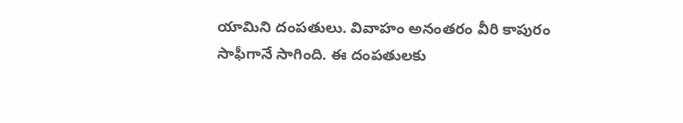యామిని దంపతులు. వివాహం అనంతరం వీరి కాపురం సాఫీగానే సాగింది. ఈ దంపతులకు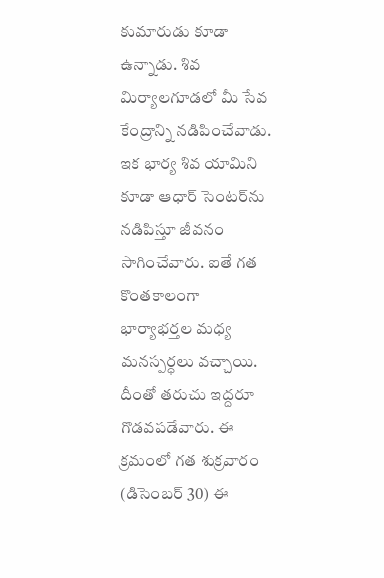కుమారుడు కూడా ఉన్నాడు. శివ మిర్యాలగూడలో మీ సేవ కేంద్రాన్ని నడిపించేవాడు. ఇక భార్య శివ యామిని కూడా ఆధార్ సెంటర్‌ను నడిపిస్తూ జీవనం సాగించేవారు. ఐతే గత కొంతకాలంగా భార్యాభర్తల మధ్య మనస్పర్ధలు వచ్చాయి. దీంతో తరుచు ఇద్దరూ గొడవపడేవారు. ఈ క్రమంలో గత శుక్రవారం (డిసెంబర్ 30) ఈ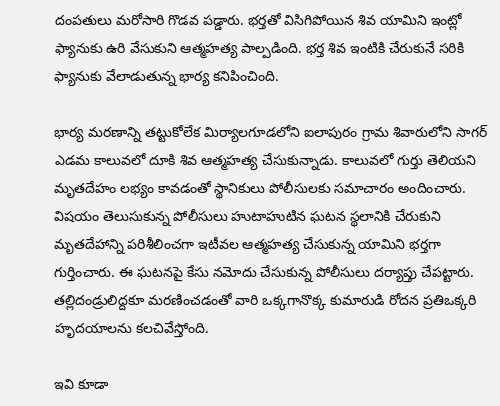దంపతులు మరోసారి గొడవ పడ్డారు. భర్తతో విసిగిపోయిన శివ యామిని ఇంట్లో ఫ్యానుకు ఉరి వేసుకుని ఆత్మహత్య పాల్పడింది. భర్త శివ ఇంటికి చేరుకునే సరికి ఫ్యానుకు వేలాడుతున్న భార్య కనిపించింది.

భార్య మరణాన్ని తట్టుకోలేక మిర్యాలగూడలోని ఐలాపురం గ్రామ శివారులోని సాగర్ ఎడమ కాలువలో దూకి శివ ఆత్మహత్య చేసుకున్నాడు. కాలువలో గుర్తు తెలియని మృతదేహం లభ్యం కావడంతో స్థానికులు పోలీసులకు సమాచారం అందించారు. విషయం తెలుసుకున్న పోలీసులు హుటాహుటిన ఘటన స్థలానికి చేరుకుని మృతదేహాన్ని పరిశీలించగా ఇటీవల ఆత్మహత్య చేసుకున్న యామిని భర్తగా గుర్తించారు. ఈ ఘటనపై కేసు నమోదు చేసుకున్న పోలీసులు దర్యాప్తు చేపట్టారు. తల్లిదండ్రులిద్దకూ మరణించడంతో వారి ఒక్కగానొక్క కుమారుడి రోదన ప్రతిఒక్కరి హృదయాలను కలచివేస్తోంది.

ఇవి కూడా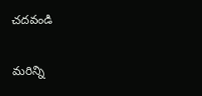చదవండి

మరిన్ని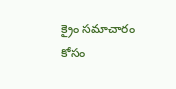క్రైం సమాచారం కోసం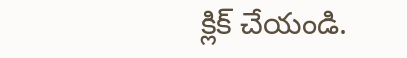క్లిక్‌ చేయండి.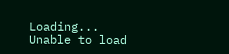Loading...
Unable to load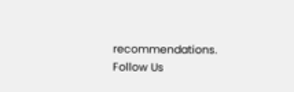recommendations.
Follow Us